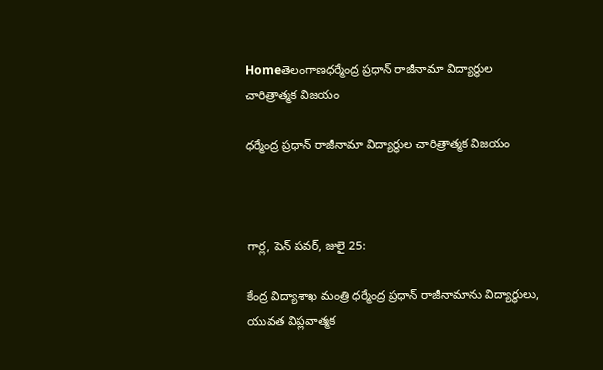Homeతెలంగాణధర్మేంద్ర ప్రధాన్ రాజీనామా విద్యార్థుల చారిత్రాత్మక విజయం

ధర్మేంద్ర ప్రధాన్ రాజీనామా విద్యార్థుల చారిత్రాత్మక విజయం



గార్ల, పెన్ పవర్, జులై 25:

కేంద్ర విద్యాశాఖ మంత్రి ధర్మేంద్ర ప్రధాన్ రాజీనామాను విద్యార్థులు, యువత విప్లవాత్మక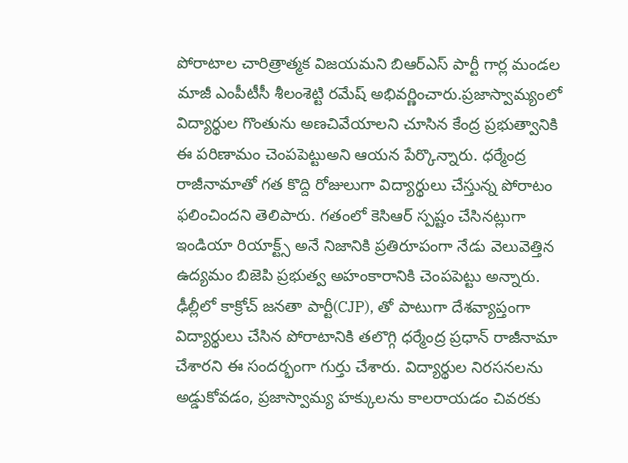పోరాటాల చారిత్రాత్మక విజయమని బిఆర్ఎస్ పార్టీ గార్ల మండల మాజీ ఎంపీటీసీ శీలంశెట్టి రమేష్ అభివర్ణించారు.ప్రజాస్వామ్యంలో విద్యార్థుల గొంతును అణచివేయాలని చూసిన కేంద్ర ప్రభుత్వానికి ఈ పరిణామం చెంపపెట్టుఅని ఆయన పేర్కొన్నారు. ధర్మేంద్ర రాజీనామాతో గత కొద్ది రోజులుగా విద్యార్థులు చేస్తున్న పోరాటం ఫలించిందని తెలిపారు. గతంలో కెసిఆర్ స్పష్టం చేసినట్లుగా ఇండియా రియాక్ట్స్ అనే నిజానికి ప్రతిరూపంగా నేడు వెలువెత్తిన ఉద్యమం బిజెపి ప్రభుత్వ అహంకారానికి చెంపపెట్టు అన్నారు. ఢీల్లీలో కాక్రోచ్ జనతా పార్టీ(CJP), తో పాటుగా దేశవ్యాప్తంగా విద్యార్థులు చేసిన పోరాటానికి తలొగ్గి ధర్మేంద్ర ప్రధాన్ రాజీనామా చేశారని ఈ సందర్భంగా గుర్తు చేశారు. విద్యార్థుల నిరసనలను అడ్డుకోవడం, ప్రజాస్వామ్య హక్కులను కాలరాయడం చివరకు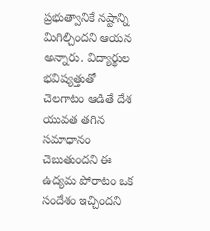ప్రభుత్వానికే నష్టాన్ని మిగిల్చిందని ఆయన అన్నారు. విద్యార్థుల భవిష్యత్తుతో చెలగాటం ఆడితే దేశ యువత తగిన సమాధానం చెబుతుందని ఈ ఉద్యమ పోరాటం ఒక సందేశం ఇచ్చిందని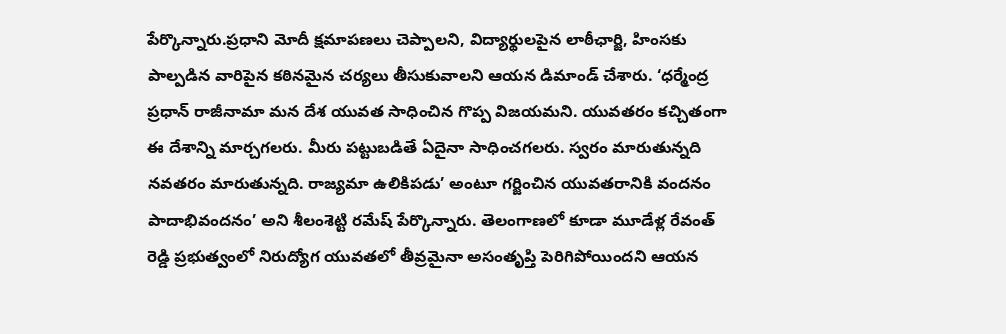పేర్కొన్నారు.ప్రధాని మోదీ క్షమాపణలు చెప్పాలని, విద్యార్థులపైన లాఠీఛార్జి, హింసకు పాల్పడిన వారిపైన కఠినమైన చర్యలు తీసుకువాలని ఆయన డిమాండ్ చేశారు. ‘ధర్మేంద్ర ప్రధాన్ రాజీనామా మన దేశ యువత సాధించిన గొప్ప విజయమని. యువతరం కచ్చితంగా ఈ దేశాన్ని మార్చగలరు. మీరు పట్టుబడితే ఏదైనా సాధించగలరు. స్వరం మారుతున్నది నవతరం మారుతున్నది. రాజ్యమా ఉలికిపడు’ అంటూ గర్జించిన యువతరానికి వందనం పాదాభివందనం’ అని శీలంశెట్టి రమేష్ పేర్కొన్నారు. తెలంగాణలో కూడా మూడేళ్ల రేవంత్ రెడ్డి ప్రభుత్వంలో నిరుద్యోగ యువతలో తీవ్రమైనా అసంతృప్తి పెరిగిపోయిందని ఆయన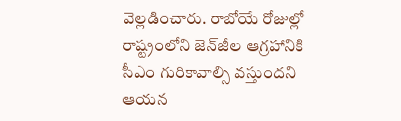వెల్లడించారు. రాబోయే రోజుల్లో రాష్ట్రంలోని జెన్‌జీల ఆగ్రహానికి సీఎం గురికావాల్సి వస్తుందని ఆయన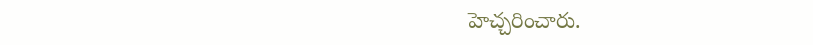హెచ్చరించారు.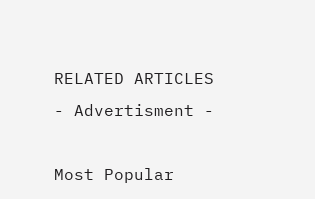RELATED ARTICLES
- Advertisment -

Most Popular